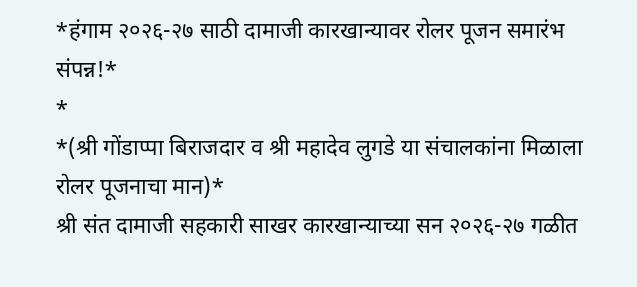*हंगाम २०२६-२७ साठी दामाजी कारखान्यावर रोलर पूजन समारंभ संपन्न!*
*
*(श्री गोंडाप्पा बिराजदार व श्री महादेव लुगडे या संचालकांना मिळाला रोलर पूजनाचा मान)*
श्री संत दामाजी सहकारी साखर कारखान्याच्या सन २०२६-२७ गळीत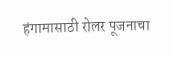हंगामासाठी रोलर पूजनाचा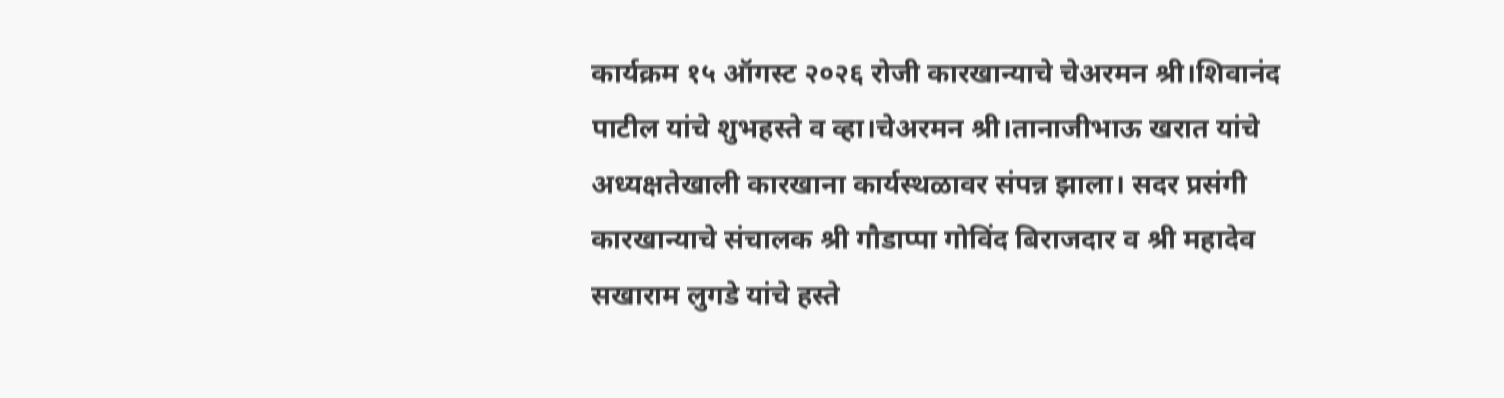कार्यक्रम १५ ऑगस्ट २०२६ रोजी कारखान्याचे चेअरमन श्री।शिवानंद पाटील यांचे शुभहस्ते व व्हा।चेअरमन श्री।तानाजीभाऊ खरात यांचे अध्यक्षतेखाली कारखाना कार्यस्थळावर संपन्न झाला। सदर प्रसंगी कारखान्याचे संचालक श्री गौडाप्पा गोविंद बिराजदार व श्री महादेव सखाराम लुगडे यांचे हस्ते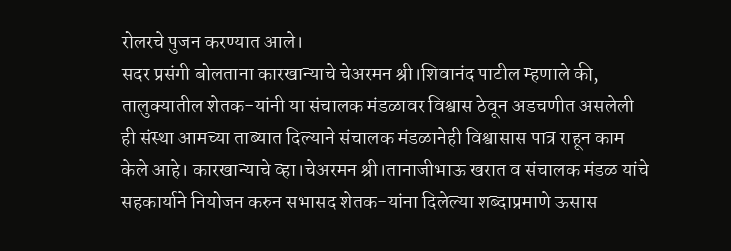रोलरचे पुजन करण्यात आले।
सदर प्रसंगी बोलताना कारखान्याचे चेअरमन श्री।शिवानंद पाटील म्हणाले की, तालुक्यातील शेतक-यांनी या संचालक मंडळावर विश्वास ठेवून अडचणीत असलेली ही संस्था आमच्या ताब्यात दिल्याने संचालक मंडळानेही विश्वासास पात्र राहून काम केले आहे। कारखान्याचे व्हा।चेअरमन श्री।तानाजीभाऊ खरात व संचालक मंडळ यांचे सहकार्याने नियोजन करुन सभासद शेतक-यांना दिलेल्या शब्दाप्रमाणे ऊसास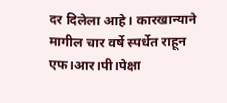दर दिलेला आहे। कारखान्याने मागील चार वर्षे स्पर्धेत राहून एफ।आर।पी।पेक्षा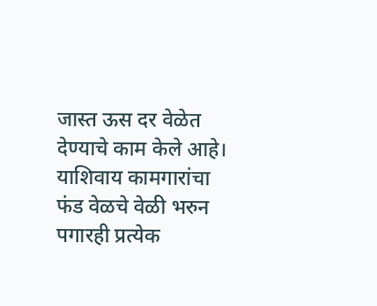जास्त ऊस दर वेळेत देण्याचे काम केले आहे। याशिवाय कामगारांचा फंड वेळचे वेळी भरुन पगारही प्रत्येक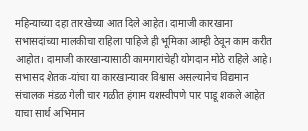महिन्याच्या दहा तारखेच्या आत दिले आहेत। दामाजी कारखाना सभासदांच्या मालकीचा राहिला पाहिजे ही भूमिका आम्ही ठेवून काम करीत आहोत। दामाजी कारखान्यासाठी कामगारांचेही योगदान मोठे राहिले आहे। सभासद शेतक-यांचा या कारखान्यावर विश्वास असल्यानेच विद्यमान संचालक मंडळ गेली चार गळीत हंगाम यशस्वीपणे पार पाडू शकले आहेत याचा सार्थ अभिमान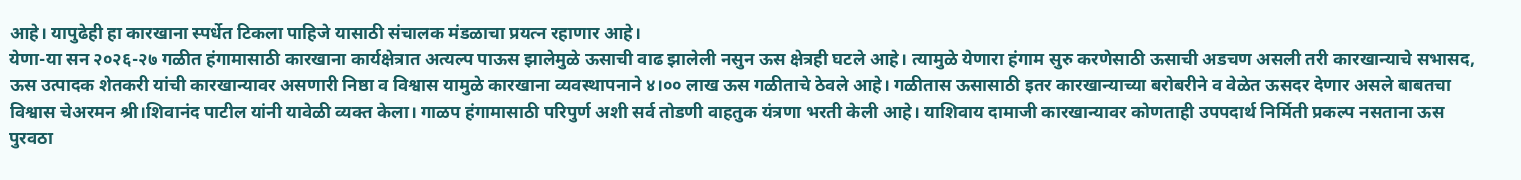आहे। यापुढेही हा कारखाना स्पर्धेत टिकला पाहिजे यासाठी संचालक मंडळाचा प्रयत्न रहाणार आहे।
येणा-या सन २०२६-२७ गळीत हंगामासाठी कारखाना कार्यक्षेत्रात अत्यल्प पाऊस झालेमुळे ऊसाची वाढ झालेली नसुन ऊस क्षेत्रही घटले आहे। त्यामुळे येणारा हंगाम सुरु करणेसाठी ऊसाची अडचण असली तरी कारखान्याचे सभासद, ऊस उत्पादक शेतकरी यांची कारखान्यावर असणारी निष्ठा व विश्वास यामुळे कारखाना व्यवस्थापनाने ४।०० लाख ऊस गळीताचे ठेवले आहे। गळीतास ऊसासाठी इतर कारखान्याच्या बरोबरीने व वेळेत ऊसदर देणार असले बाबतचा विश्वास चेअरमन श्री।शिवानंद पाटील यांनी यावेळी व्यक्त केला। गाळप हंगामासाठी परिपुर्ण अशी सर्व तोडणी वाहतुक यंत्रणा भरती केली आहे। याशिवाय दामाजी कारखान्यावर कोणताही उपपदार्थ निर्मिती प्रकल्प नसताना ऊस पुरवठा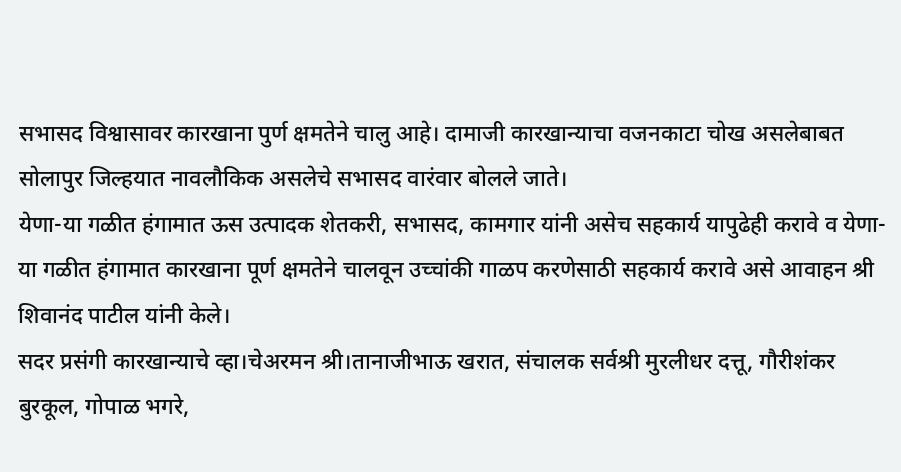सभासद विश्वासावर कारखाना पुर्ण क्षमतेने चालु आहे। दामाजी कारखान्याचा वजनकाटा चोख असलेबाबत सोलापुर जिल्हयात नावलौकिक असलेचे सभासद वारंवार बोलले जाते।
येणा-या गळीत हंगामात ऊस उत्पादक शेतकरी, सभासद, कामगार यांनी असेच सहकार्य यापुढेही करावे व येणा-या गळीत हंगामात कारखाना पूर्ण क्षमतेने चालवून उच्चांकी गाळप करणेसाठी सहकार्य करावे असे आवाहन श्री शिवानंद पाटील यांनी केले।
सदर प्रसंगी कारखान्याचे व्हा।चेअरमन श्री।तानाजीभाऊ खरात, संचालक सर्वश्री मुरलीधर दत्तू, गौरीशंकर बुरकूल, गोपाळ भगरे,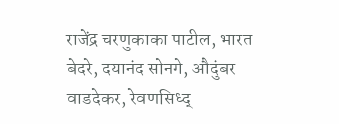राजेंद्र चरणुकाका पाटील, भारत बेदरे, दयानंद सोनगे, औदुंबर वाडदेकर, रेवणसिध्द्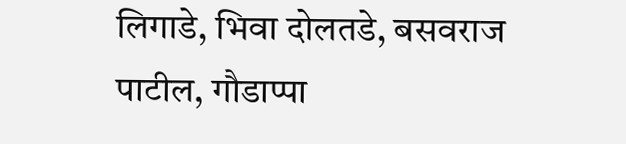लिगाडे, भिवा दोलतडे, बसवराज पाटील, गौडाप्पा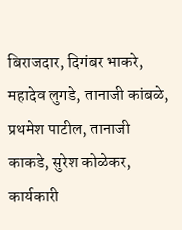बिराजदार, दिगंबर भाकरे, महादेव लुगडे, तानाजी कांबळे, प्रथमेश पाटील, तानाजी काकडे, सुरेश कोळेकर, कार्यकारी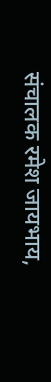संचालक रमेश जायभाय,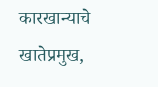कारखान्याचे खातेप्रमुख,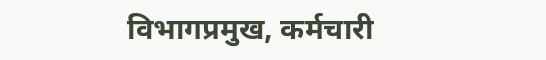विभागप्रमुख, कर्मचारी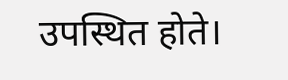उपस्थित होते।